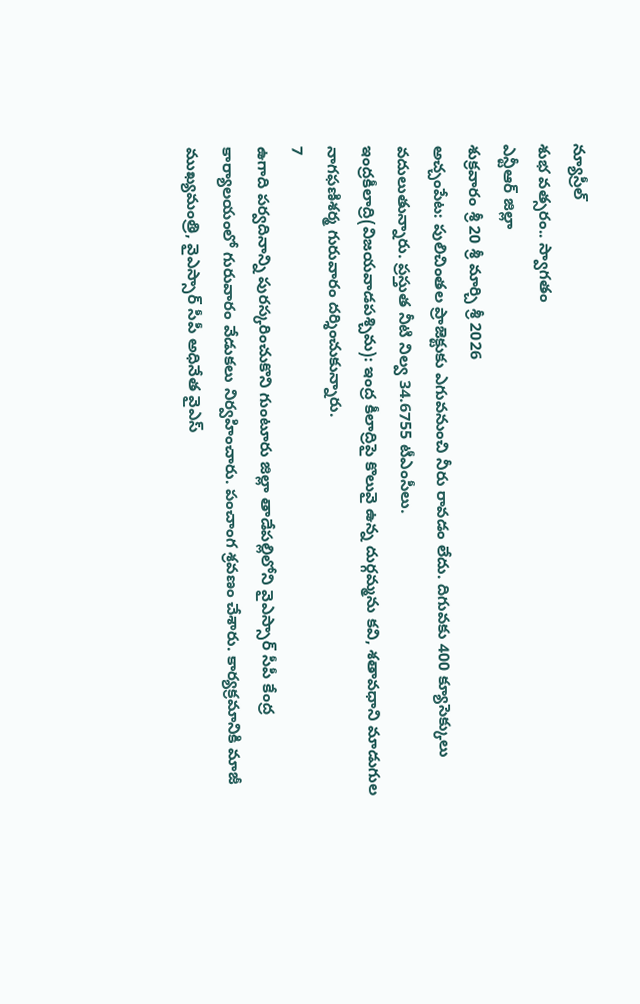న్యూస్రీల్
శుభ వత్సరం.. స్వాగతం
ఎన్టీఆర్ జిల్లా
శుక్రవారం శ్రీ 20 శ్రీ మార్చి శ్రీ 2026
అచ్చంపేట: పులిచింతల ప్రాజెక్టుకు ఎగువనుంచి నీరు రావడం లేదు. దిగువకు 400 క్యూసెక్కులు వదులుతున్నారు. ప్రస్తుత నీటి నిల్వ 34.6755 టీఎంసీలు.
ఇంద్రకీలాద్రి(విజయవాడపశ్చిమ): ఇంద్ర కీలాద్రిపై కొలువై ఉన్న దుర్గమ్మను కవి, శతావధాని మాడుగుల నాగఫణిశర్మ గురువారం దర్శించుకున్నారు.
7
ఉగాది పర్వదినాన్ని పురస్కరించుకొని గుంటూరు జిల్లా తాడేపల్లిలోని వైఎస్సార్ సీపీ కేంద్ర కార్యాలయంలో గురువారం వేడుకలు నిర్వహించారు. పంచాంగ శ్రవణం చేశారు. కార్యక్రమానికి మాజీ ముఖ్యమంత్రి, వైఎస్సార్ సీపీ అధినేత వైఎస్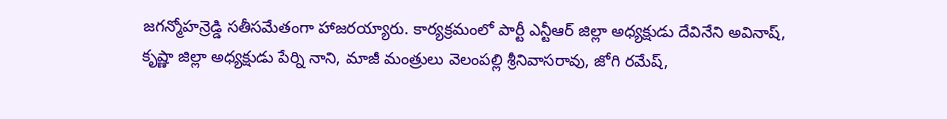జగన్మోహన్రెడ్డి సతీసమేతంగా హాజరయ్యారు. కార్యక్రమంలో పార్టీ ఎన్టీఆర్ జిల్లా అధ్యక్షుడు దేవినేని అవినాష్, కృష్ణా జిల్లా అధ్యక్షుడు పేర్ని నాని, మాజీ మంత్రులు వెలంపల్లి శ్రీనివాసరావు, జోగి రమేష్,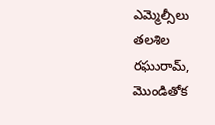ఎమ్మెల్సీలు తలశిల రఘురామ్, మొండితోక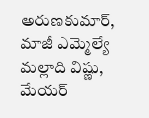అరుణకుమార్, మాజీ ఎమ్మెల్యే మల్లాది విష్ణు, మేయర్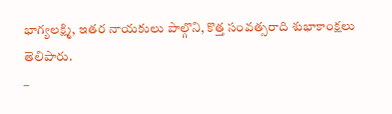భాగ్యలక్ష్మి, ఇతర నాయకులు పాల్గొని, కొత్త సంవత్సరాది శుభాకాంక్షలు తెలిపారు.
–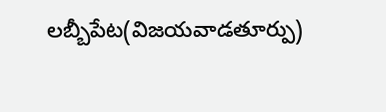లబ్బీపేట(విజయవాడతూర్పు)